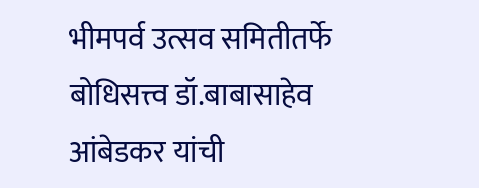भीमपर्व उत्सव समितीतर्फे बोधिसत्त्व डॉ.बाबासाहेव आंबेडकर यांची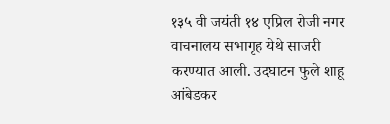१३५ वी जयंती १४ एप्रिल रोजी नगर वाचनालय सभागृह येथे साजरी करण्यात आली. उदघाटन फुले शाहू आंबेडकर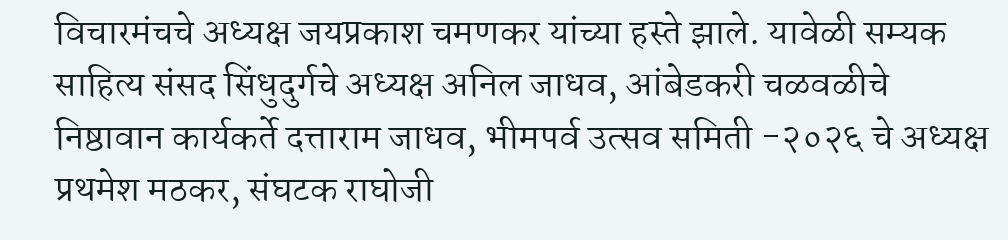विचारमंचचे अध्यक्ष जयप्रकाश चमणकर यांच्या हस्ते झाले. यावेळी सम्यक साहित्य संसद सिंधुदुर्गचे अध्यक्ष अनिल जाधव, आंबेडकरी चळवळीचे निष्ठावान कार्यकर्ते दत्ताराम जाधव, भीमपर्व उत्सव समिती -२०२६ चे अध्यक्ष प्रथमेश मठकर, संघटक राघोजी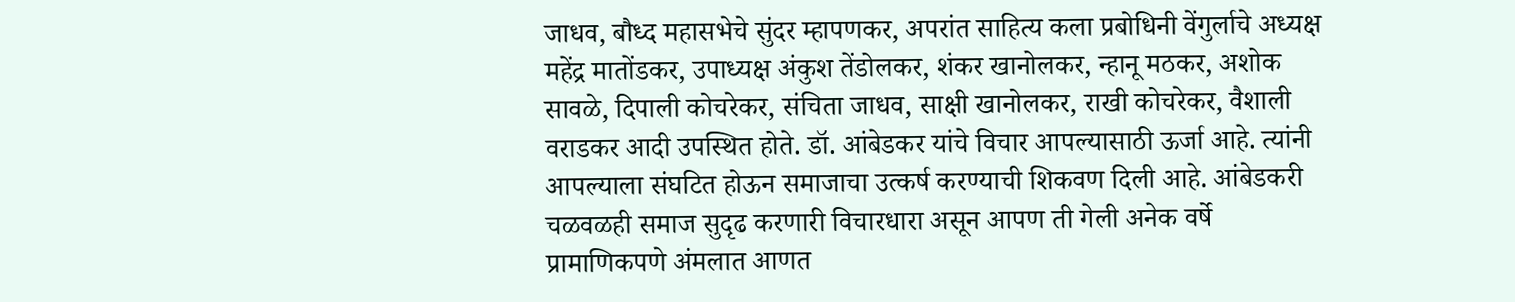जाधव, बौध्द महासभेचे सुंदर म्हापणकर, अपरांत साहित्य कला प्रबोधिनी वेंगुर्लाचे अध्यक्ष महेंद्र मातोंडकर, उपाध्यक्ष अंकुश तेंडोलकर, शंकर खानोलकर, न्हानू मठकर, अशोक सावळे, दिपाली कोचरेकर, संचिता जाधव, साक्षी खानोलकर, राखी कोचरेकर, वैशाली वराडकर आदी उपस्थित होते. डॉ. आंबेडकर यांचे विचार आपल्यासाठी ऊर्जा आहे. त्यांनी आपल्याला संघटित होऊन समाजाचा उत्कर्ष करण्याची शिकवण दिली आहे. आंबेडकरी चळवळही समाज सुदृढ करणारी विचारधारा असून आपण ती गेली अनेक वर्षे प्रामाणिकपणे अंमलात आणत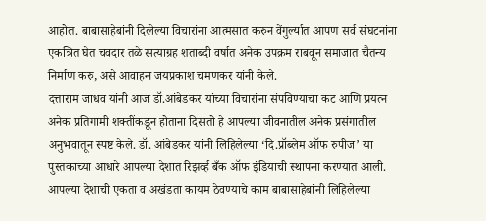आहोत. बाबासाहेबांनी दिलेल्या विचारांना आत्मसात करुन वेंगुर्ल्यात आपण सर्व संघटनांना एकत्रित घेत चवदार तळे सत्याग्रह शताब्दी वर्षात अनेक उपक्रम राबवून समाजात चैतन्य निर्माण करु, असे आवाहन जयप्रकाश चमणकर यांनी केले.
दत्ताराम जाधव यांनी आज डॉ.आंबेडकर यांच्या विचारांना संपविण्याचा कट आणि प्रयत्न अनेक प्रतिगामी शक्तींकडून होताना दिसतो हे आपल्या जीवनातील अनेक प्रसंगातील अनुभवातून स्पष्ट केले. डॉ. आंबेडकर यांनी लिहिलेल्या ‘दि.प्रॉब्लेम ऑफ रुपीज’ या पुस्तकाच्या आधारे आपल्या देशात रिझर्व्ह बँक ऑफ इंडियाची स्थापना करण्यात आली.
आपल्या देशाची एकता व अखंडता कायम ठेवण्याचे काम बाबासाहेबांनी लिहिलेल्या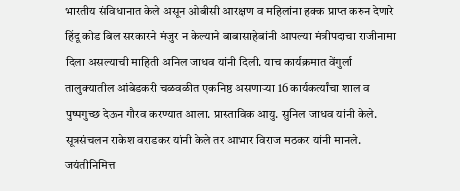भारतीय संविधानात केले असून ओबीसी आरक्षण व महिलांना हक्क प्राप्त करुन देणारे हिंदू कोड बिल सरकारने मंजुर न केल्याने बाबासाहेबांनी आपल्या मंत्रीपदाचा राजीनामा दिला असल्याची माहिती अनिल जाधव यांनी दिली. याच कार्यक्रमात वेंगुर्ला तालुक्यातील आंबेडकरी चळवळीत एकनिष्ठ असणाऱ्या 16 कार्यकर्त्यांचा शाल व पुष्पगुच्छ देऊन गौरव करण्यात आला. प्रास्ताविक आयु. सुनिल जाधव यांनी केले. सूत्रसंचलन राकेश वराडकर यांनी केले तर आभार विराज मठकर यांनी मानले.
जयंतीनिमित्त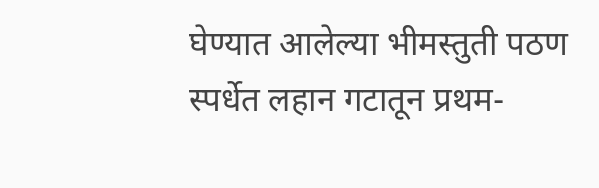घेण्यात आलेल्या भीमस्तुती पठण स्पर्धेत लहान गटातून प्रथम-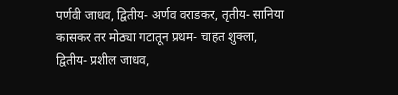पर्णवी जाधव, द्वितीय- अर्णव वराडकर, तृतीय- सानिया कासकर तर मोठ्या गटातून प्रथम- चाहत शुक्ला, द्वितीय- प्रशील जाधव,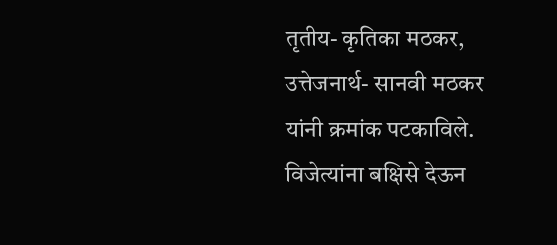तृतीय- कृतिका मठकर, उत्तेजनार्थ- सानवी मठकर यांनी क्रमांक पटकाविले. विजेत्यांना बक्षिसे देऊन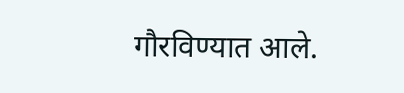गौरविण्यात आले.